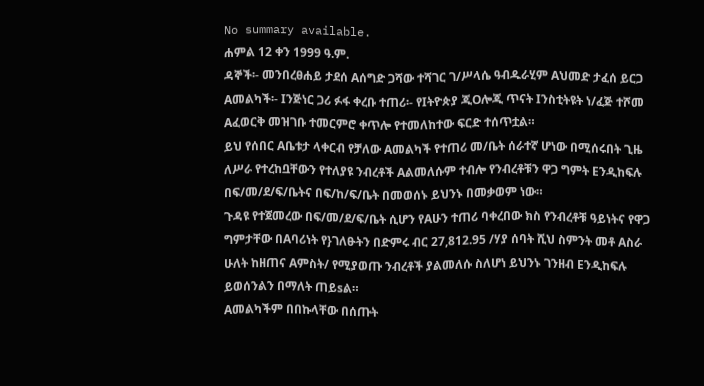No summary available.
ሐምል 12 ቀን 1999 ዓ.ም.
ዳኞች፡- መንበረፀሐይ ታደሰ Aሰግድ ጋሻው ተሻገር ገ/ሥላሴ ዓብዱራሂም Aህመድ ታፈሰ ይርጋ Aመልካች፡- Iንጅነር ጋሪ ፉፋ ቀረቡ ተጠሪ፡- የIትዮጵያ ጂOሎጂ ጥናት Iንስቲትዩት ነ/ፈጅ ተሾመ Aፈወርቅ መዝገቡ ተመርምሮ ቀጥሎ የተመለከተው ፍርድ ተሰጥቷል።
ይህ የሰበር Aቤቱታ ላቀርብ የቻለው Aመልካች የተጠሪ መ/ቤት ሰራተኛ ሆነው በሚሰሩበት ጊዜ ለሥራ የተረከቧቸውን የተለያዩ ንብረቶች Aልመለሱም ተብሎ የንብረቶቹን ዋጋ ግምት Eንዲከፍሉ በፍ/መ/ደ/ፍ/ቤትና በፍ/ከ/ፍ/ቤት በመወሰኑ ይህንኑ በመቃወም ነው።
ጉዳዩ የተጀመረው በፍ/መ/ደ/ፍ/ቤት ሲሆን የAሁን ተጠሪ ባቀረበው ክስ የንብረቶቹ ዓይነትና የዋጋ ግምታቸው በAባሪነት የ}ገለፁትን በድምሩ ብር 27,812.95 /ሃያ ሰባት ሺህ ስምንት መቶ Aስራ ሁለት ከዘጠና Aምስት/ የሚያወጡ ንብረቶች ያልመለሱ ስለሆነ ይህንኑ ገንዘብ Eንዲከፍሉ ይወሰንልን በማለት ጠይsል።
Aመልካችም በበኩላቸው በሰጡት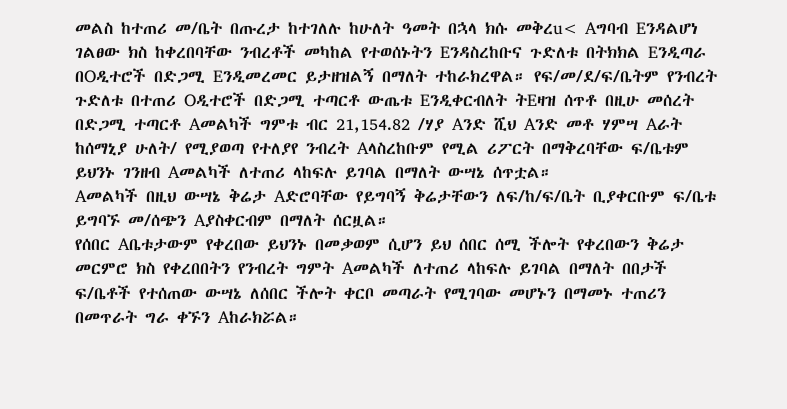መልስ ከተጠሪ መ/ቤት በጡረታ ከተገለሉ ከሁለት ዓመት በኋላ ክሱ መቅረu< Aግባብ Eንዳልሆነ ገልፀው ክስ ከቀረበባቸው ንብረቶች መካከል የተወሰኑትን Eንዳስረከቡና ጉድለቱ በትክክል Eንዲጣራ በOዲተሮች በድጋሚ Eንዲመረመር ይታዘዝልኝ በማለት ተከራክረዋል። የፍ/መ/ደ/ፍ/ቤትም የንብረት ጉድለቱ በተጠሪ Oዲተሮች በድጋሚ ተጣርቶ ውጤቱ Eንዲቀርብለት ትEዛዝ ሰጥቶ በዚሁ መሰረት በድጋሚ ተጣርቶ Aመልካች ግምቱ ብር 21,154.82 /ሃያ Aንድ ሺህ Aንድ መቶ ሃምሣ Aራት ከሰማኒያ ሁለት/ የሚያወጣ የተለያየ ንብረት Aላስረከቡም የሚል ሪፖርት በማቅረባቸው ፍ/ቤቱም ይህንኑ ገንዘብ Aመልካች ለተጠሪ ላከፍሉ ይገባል በማለት ውሣኔ ሰጥቷል።
Aመልካች በዚህ ውሣኔ ቅሬታ Aድሮባቸው የይግባኝ ቅሬታቸውን ለፍ/ከ/ፍ/ቤት ቢያቀርቡም ፍ/ቤቱ ይግባኙ መ/ሰጭን Aያስቀርብም በማለት ሰርዟል።
የሰበር Aቤቱታውም የቀረበው ይህንኑ በመቃወም ሲሆን ይህ ሰበር ሰሚ ችሎት የቀረበውን ቅሬታ መርምሮ ክስ የቀረበበትን የንብረት ግምት Aመልካች ለተጠሪ ላከፍሉ ይገባል በማለት በበታች ፍ/ቤቶች የተሰጠው ውሣኔ ለሰበር ችሎት ቀርቦ መጣራት የሚገባው መሆኑን በማመኑ ተጠሪን በመጥራት ግራ ቀኙን Aከራክሯል።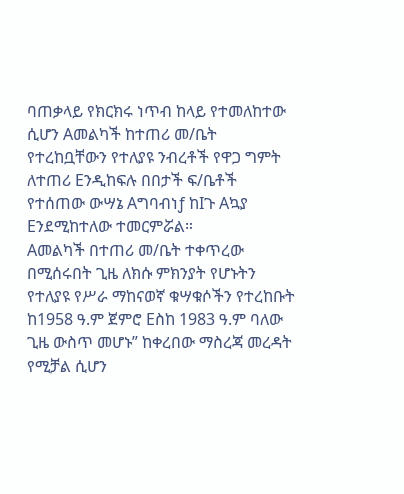ባጠቃላይ የክርክሩ ነጥብ ከላይ የተመለከተው ሲሆን Aመልካች ከተጠሪ መ/ቤት የተረከቧቸውን የተለያዩ ንብረቶች የዋጋ ግምት ለተጠሪ Eንዲከፍሉ በበታች ፍ/ቤቶች የተሰጠው ውሣኔ Aግባብነƒ ከIጉ Aኳያ Eንደሚከተለው ተመርምሯል።
Aመልካች በተጠሪ መ/ቤት ተቀጥረው በሚሰሩበት ጊዜ ለክሱ ምክንያት የሆኑትን የተለያዩ የሥራ ማከናወኛ ቁሣቁሶችን የተረከቡት ከ1958 ዓ.ም ጀምሮ Eስከ 1983 ዓ.ም ባለው ጊዜ ውስጥ መሆኑ” ከቀረበው ማስረጃ መረዳት የሚቻል ሲሆን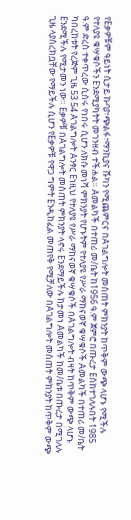የEቃዎቹም ዓይነት ሲታይ ኩባያ፣ጭልፋ፣ማንኪያና ሹካን የሚጨምርና በAገልግሎት መስጠት ምክንያት ከጥቅም ውጭ ላሆኑ የሚችሉ የተለያዩ ቁሣቁሶችን Eንደሚያካትት መገንዘብ ተችሐል። Aመልካች በተጠሪ መ/ቤት ከ1956 ዓ.ም ጀምሮ በጡረታ Eስከተገለሉበት 1985 ዓ.ም ድረስ ተቀጥረው ሲሰሩ የነበሩ ሲሆን ለክሱ መነሻ ምክንያት የሆኑትም የተለያዩ የሥራ ማከናወኛ ቁሣቁሶች Aመልካች በተጠሪ መ/ቤት ካበረከቱት የረጅም ጊዜ 53 54 Aገልግሎት Aንፃር Eነዚህ የተለያዩ የሥራ ማከናወኛ ቁሣቁሶች በAገልግሎት ብዛት ከጥቅም ውጭ ላሆኑ Eንደሚችሉ የሚታመን ነው። Eቃዎቹ በAገልግሎት መስጠት ምክንያት ላኖሩ Eንደማይችሉ ከታመነ Aመልካች ከመ/ቤቱ በጡረታ በሚገለሉ ጊዜ ላያስረክቧቸው የማይችሉ ሲሆን የEቃዎቹ የዋጋ ግምት Eንዲከፈል መጠየቅ የሚቻለው በAገልግሎት መስጠት ምክንያት ከጥቅም ውጭ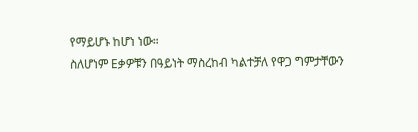የማይሆኑ ከሆነ ነው።
ስለሆነም Eቃዎቹን በዓይነት ማስረከብ ካልተቻለ የዋጋ ግምታቸውን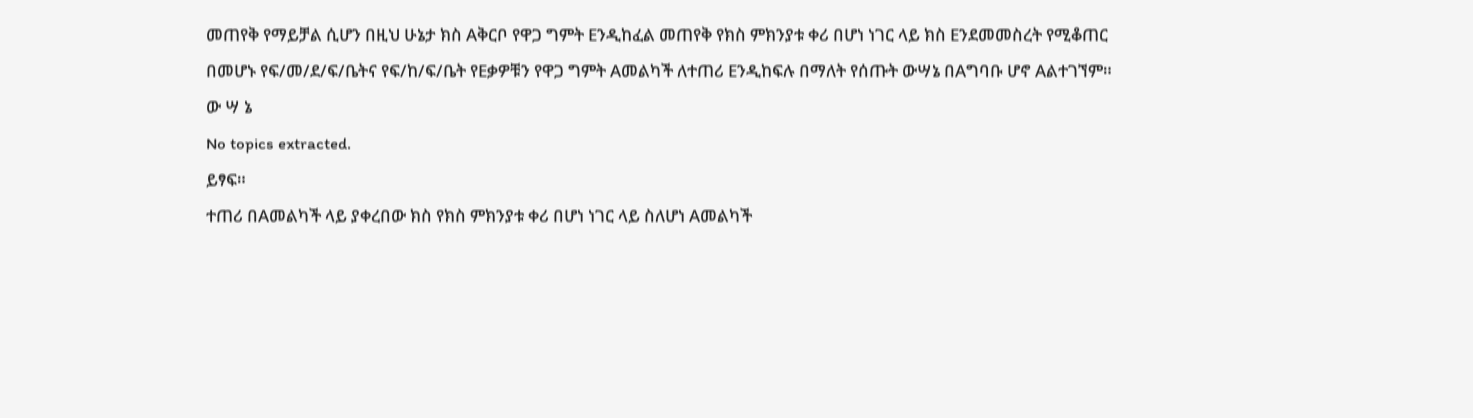መጠየቅ የማይቻል ሲሆን በዚህ ሁኔታ ክስ Aቅርቦ የዋጋ ግምት Eንዲከፈል መጠየቅ የክስ ምክንያቱ ቀሪ በሆነ ነገር ላይ ክስ Eንደመመስረት የሚቆጠር በመሆኑ የፍ/መ/ደ/ፍ/ቤትና የፍ/ከ/ፍ/ቤት የEቃዎቹን የዋጋ ግምት Aመልካች ለተጠሪ Eንዲከፍሉ በማለት የሰጡት ውሣኔ በAግባቡ ሆኖ Aልተገኘም።
ው ሣ ኔ
No topics extracted.
ይፃፍ።
ተጠሪ በAመልካች ላይ ያቀረበው ክስ የክስ ምክንያቱ ቀሪ በሆነ ነገር ላይ ስለሆነ Aመልካች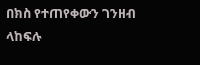በክስ የተጠየቀውን ገንዘብ ላከፍሉ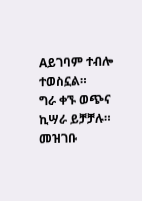Aይገባም ተብሎ ተወስኗል።
ግራ ቀኙ ወጭና ኪሣራ ይቻቻሉ።
መዝገቡ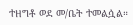ተዘግቶ ወደ መ/ቤት ተመልሷል።